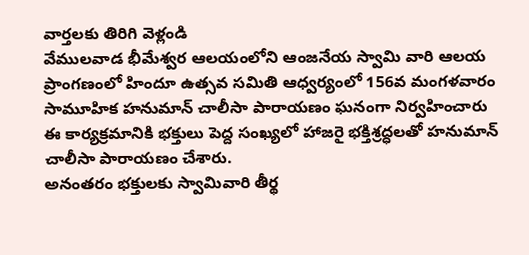వార్తలకు తిరిగి వెళ్లండి
వేములవాడ భీమేశ్వర ఆలయంలోని ఆంజనేయ స్వామి వారి ఆలయ ప్రాంగణంలో హిందూ ఉత్సవ సమితి ఆధ్వర్యంలో 156వ మంగళవారం సామూహిక హనుమాన్ చాలీసా పారాయణం ఘనంగా నిర్వహించారు
ఈ కార్యక్రమానికి భక్తులు పెద్ద సంఖ్యలో హాజరై భక్తిశ్రద్ధలతో హనుమాన్ చాలీసా పారాయణం చేశారు.
అనంతరం భక్తులకు స్వామివారి తీర్థ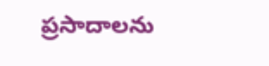ప్రసాదాలను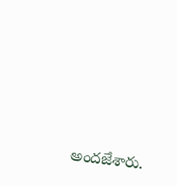అందజేశారు.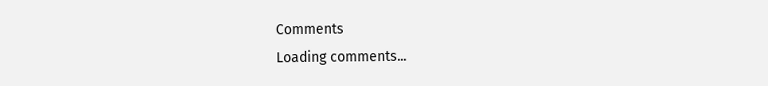Comments
Loading comments...